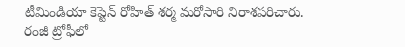టీమిండియా కెప్టెన్ రోహిత్ శర్మ మరోసారి నిరాశపరిచారు. రంజీ ట్రోఫీలో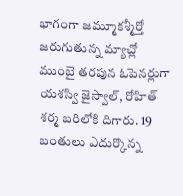భాగంగా జమ్మూకశ్మీర్తో జరుగుతున్న మ్యాచ్లో ముంబై తరపున ఓపెనర్లుగా యశస్వి జైస్వాల్, రోహిత్ శర్మ బరిలోకి దిగారు. 19 బంతులు ఎదుర్కొన్న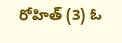రోహిత్ (3) ఓ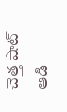చెత్త షాట్ ఆడి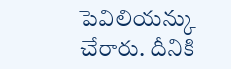పెవిలియన్కు చేరారు. దీనికి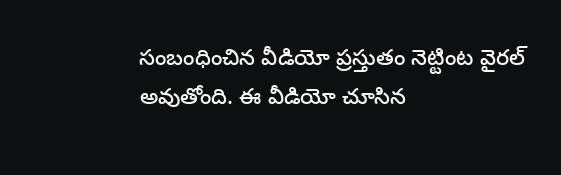సంబంధించిన వీడియో ప్రస్తుతం నెట్టింట వైరల్ అవుతోంది. ఈ వీడియో చూసిన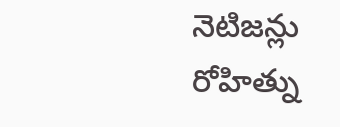నెటిజన్లు రోహిత్ను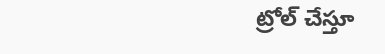ట్రోల్ చేస్తూ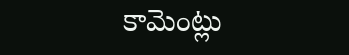కామెంట్లు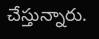చేస్తున్నారు.